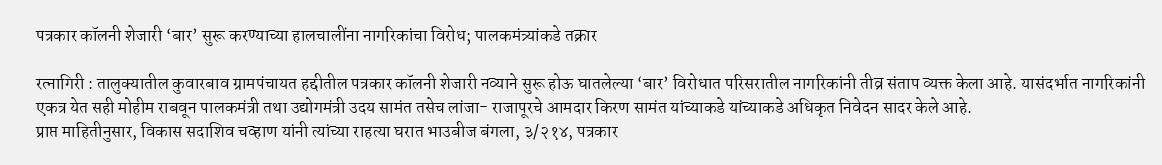पत्रकार कॉलनी शेजारी ‘बार’ सुरू करण्याच्या हालचालींना नागरिकांचा विरोध; पालकमंत्र्यांकडे तक्रार

रत्नागिरी : तालुक्यातील कुवारबाव ग्रामपंचायत हद्दीतील पत्रकार कॉलनी शेजारी नव्याने सुरू होऊ घातलेल्या ‘बार’ विरोधात परिसरातील नागरिकांनी तीव्र संताप व्यक्त केला आहे. यासंदर्भात नागरिकांनी एकत्र येत सही मोहीम राबवून पालकमंत्री तथा उद्योगमंत्री उदय सामंत तसेच लांजा- राजापूरचे आमदार किरण सामंत यांच्याकडे यांच्याकडे अधिकृत निवेदन सादर केले आहे.
प्राप्त माहितीनुसार, विकास सदाशिव चव्हाण यांनी त्यांच्या राहत्या घरात भाउबीज बंगला, ३/२१४, पत्रकार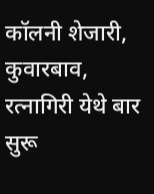कॉलनी शेजारी, कुवारबाव, रत्नागिरी येथे बार सुरू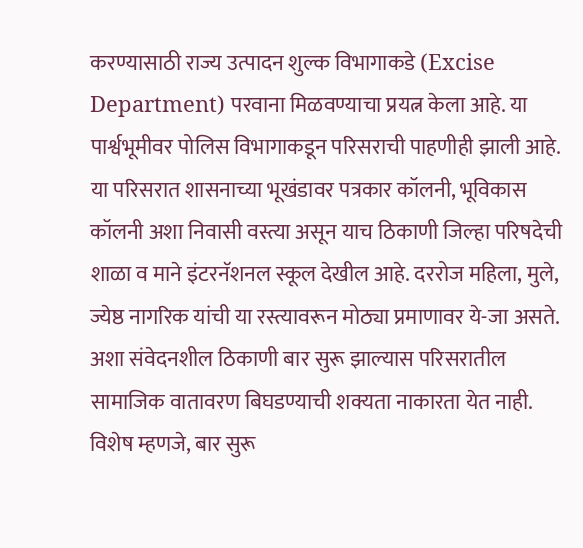करण्यासाठी राज्य उत्पादन शुल्क विभागाकडे (Excise Department) परवाना मिळवण्याचा प्रयत्न केला आहे. या पार्श्वभूमीवर पोलिस विभागाकडून परिसराची पाहणीही झाली आहे.
या परिसरात शासनाच्या भूखंडावर पत्रकार कॉलनी, भूविकास कॉलनी अशा निवासी वस्त्या असून याच ठिकाणी जिल्हा परिषदेची शाळा व माने इंटरनॅशनल स्कूल देखील आहे. दररोज महिला, मुले, ज्येष्ठ नागरिक यांची या रस्त्यावरून मोठ्या प्रमाणावर ये-जा असते. अशा संवेदनशील ठिकाणी बार सुरू झाल्यास परिसरातील सामाजिक वातावरण बिघडण्याची शक्यता नाकारता येत नाही.
विशेष म्हणजे, बार सुरू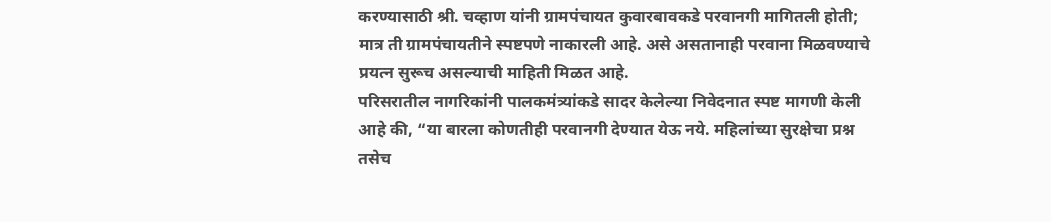करण्यासाठी श्री. चव्हाण यांनी ग्रामपंचायत कुवारबावकडे परवानगी मागितली होती; मात्र ती ग्रामपंचायतीने स्पष्टपणे नाकारली आहे. असे असतानाही परवाना मिळवण्याचे प्रयत्न सुरूच असल्याची माहिती मिळत आहे.
परिसरातील नागरिकांनी पालकमंत्र्यांकडे सादर केलेल्या निवेदनात स्पष्ट मागणी केली आहे की, “या बारला कोणतीही परवानगी देण्यात येऊ नये. महिलांच्या सुरक्षेचा प्रश्न तसेच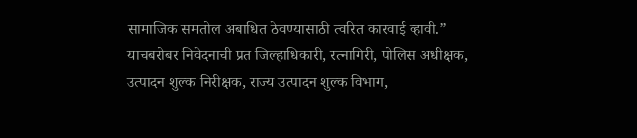सामाजिक समतोल अबाधित ठेवण्यासाठी त्वरित कारवाई व्हावी.”
याचबरोबर निवेदनाची प्रत जिल्हाधिकारी, रत्नागिरी, पोलिस अधीक्षक, उत्पादन शुल्क निरीक्षक, राज्य उत्पादन शुल्क विभाग,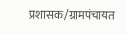प्रशासक/ग्रामपंचायत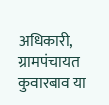अधिकारी, ग्रामपंचायत कुवारबाव या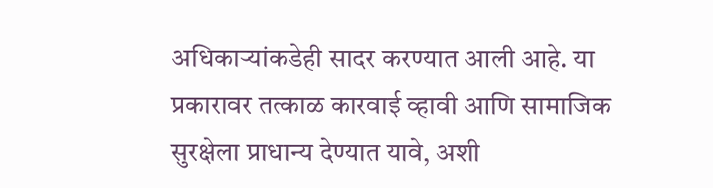अधिकाऱ्यांकडेही सादर करण्यात आली आहे. या प्रकारावर तत्काळ कारवाई व्हावी आणि सामाजिक सुरक्षेला प्राधान्य देण्यात यावे, अशी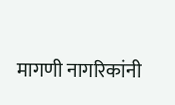मागणी नागरिकांनी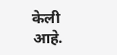केली आहे.